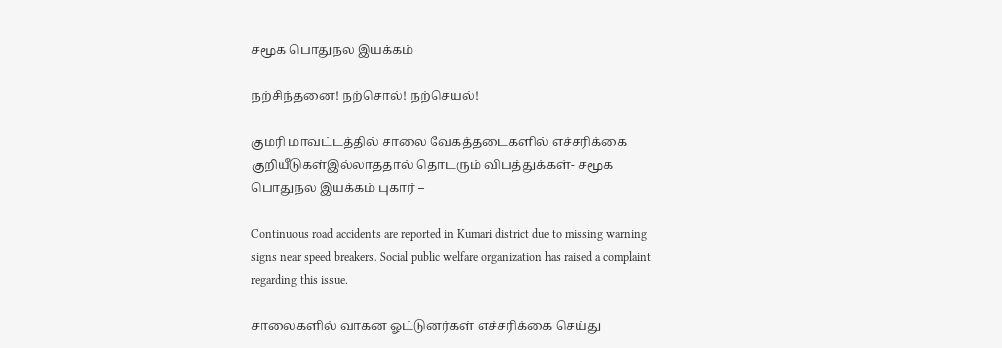சமூக பொதுநல இயக்கம்

நற்சிந்தனை! நற்சொல்! நற்செயல்!

குமரி மாவட்டத்தில் சாலை வேகத்தடைகளில் எச்சரிக்கை குறியீடுகள்இல்லாததால் தொடரும் விபத்துக்கள்- சமூக பொதுநல இயக்கம் புகார் –

Continuous road accidents are reported in Kumari district due to missing warning signs near speed breakers. Social public welfare organization has raised a complaint regarding this issue.

சாலைகளில் வாகன ஓட்டுனர்கள் எச்சரிக்கை செய்து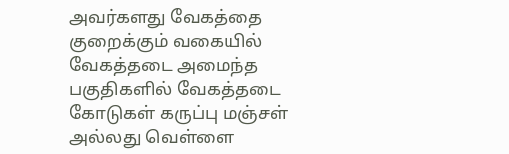அவர்களது வேகத்தை குறைக்கும் வகையில் வேகத்தடை அமைந்த பகுதிகளில் வேகத்தடை கோடுகள் கருப்பு மஞ்சள் அல்லது வெள்ளை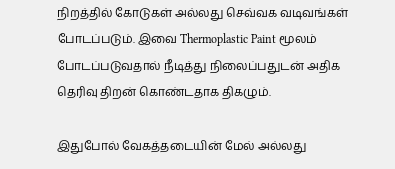நிறத்தில் கோடுகள் அல்லது செவ்வக வடிவங்கள் போடப்படும். இவை Thermoplastic Paint மூலம் போடப்படுவதால் நீடித்து நிலைப்பதுடன் அதிக தெரிவு திறன் கொண்டதாக திகழும்.

இதுபோல் வேகத்தடையின் மேல் அல்லது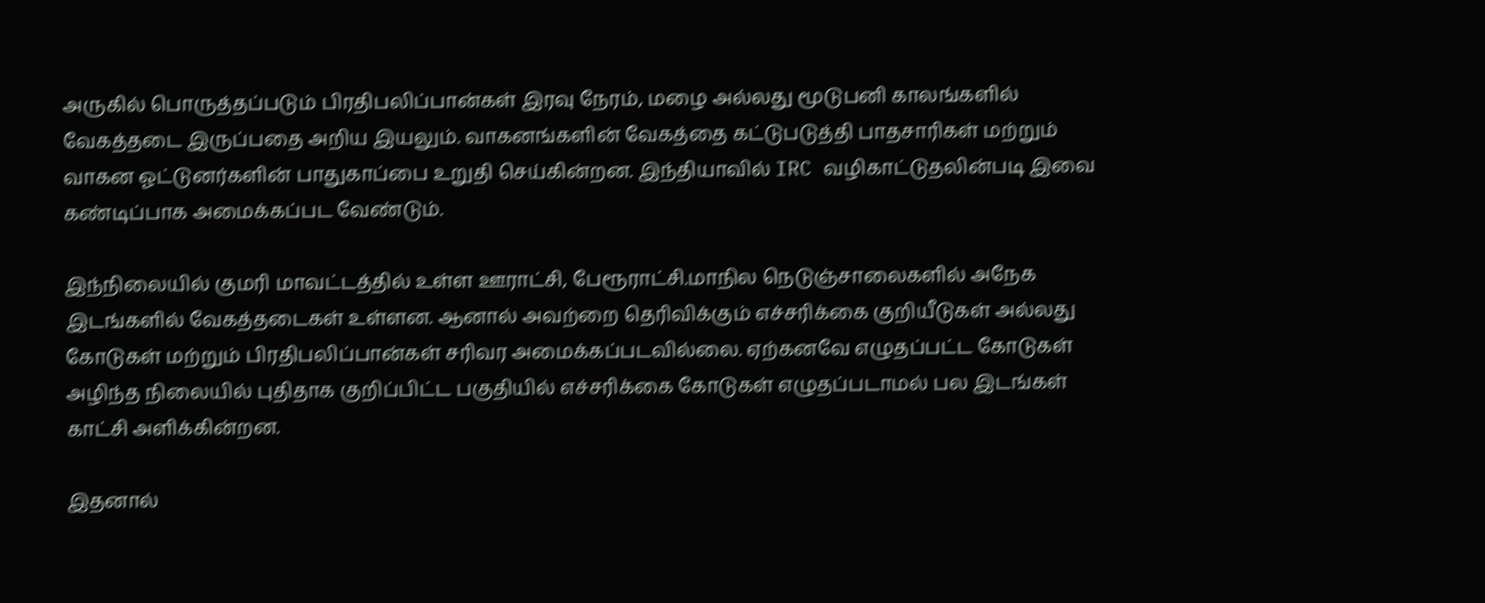அருகில் பொருத்தப்படும் பிரதிபலிப்பான்கள் இரவு நேரம், மழை அல்லது மூடுபனி காலங்களில் வேகத்தடை இருப்பதை அறிய இயலும். வாகனங்களின் வேகத்தை கட்டுபடுத்தி பாதசாரிகள் மற்றும் வாகன ஓட்டுனர்களின் பாதுகாப்பை உறுதி செய்கின்றன. இந்தியாவில் IRC வழிகாட்டுதலின்படி இவை கண்டிப்பாக அமைக்கப்பட வேண்டும்.

இந்நிலையில் குமரி மாவட்டத்தில் உள்ள ஊராட்சி, பேரூராட்சி.மாநில நெடுஞ்சாலைகளில் அநேக இடங்களில் வேகத்தடைகள் உள்ளன. ஆனால் அவற்றை தெரிவிக்கும் எச்சரிக்கை குறியீடுகள் அல்லது கோடுகள் மற்றும் பிரதிபலிப்பான்கள் சரிவர அமைக்கப்படவில்லை. ஏற்கனவே எழுதப்பட்ட கோடுகள் அழிந்த நிலையில் புதிதாக குறிப்பிட்ட பகுதியில் எச்சரிக்கை கோடுகள் எழுதப்படாமல் பல இடங்கள் காட்சி அளிக்கின்றன.

இதனால்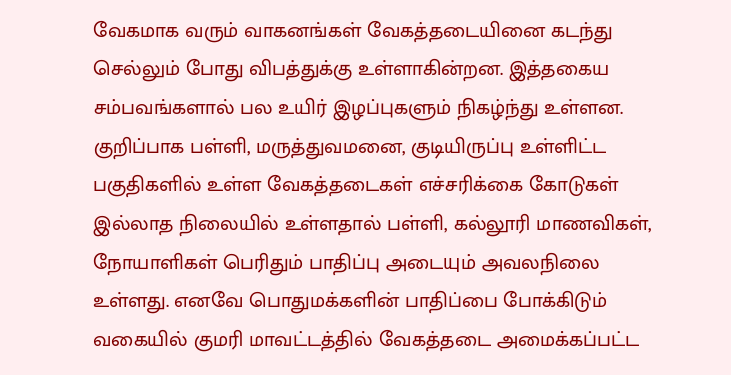வேகமாக வரும் வாகனங்கள் வேகத்தடையினை கடந்து செல்லும் போது விபத்துக்கு உள்ளாகின்றன. இத்தகைய சம்பவங்களால் பல உயிர் இழப்புகளும் நிகழ்ந்து உள்ளன. குறிப்பாக பள்ளி, மருத்துவமனை, குடியிருப்பு உள்ளிட்ட பகுதிகளில் உள்ள வேகத்தடைகள் எச்சரிக்கை கோடுகள் இல்லாத நிலையில் உள்ளதால் பள்ளி, கல்லூரி மாணவிகள், நோயாளிகள் பெரிதும் பாதிப்பு அடையும் அவலநிலை உள்ளது. எனவே பொதுமக்களின் பாதிப்பை போக்கிடும் வகையில் குமரி மாவட்டத்தில் வேகத்தடை அமைக்கப்பட்ட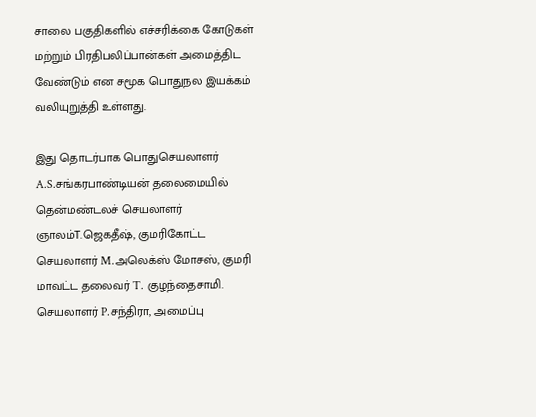சாலை பகுதிகளில் எச்சரிக்கை கோடுகள் மற்றும் பிரதிபலிப்பான்கள் அமைத்திட வேண்டும் என சமூக பொதுநல இயக்கம் வலியுறுத்தி உள்ளது.

இது தொடர்பாக பொதுசெயலாளர் A.S.சங்கரபாண்டியன் தலைமையில் தென்மண்டலச் செயலாளர் ஞாலம்T.ஜெகதீஷ், குமரிகோட்ட செயலாளர் M.அலெக்ஸ் மோசஸ், குமரி மாவட்ட தலைவர் T. குழந்தைசாமி. செயலாளர் P.சந்திரா, அமைப்பு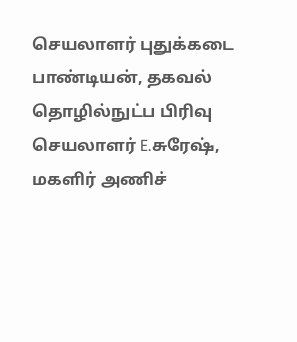செயலாளர் புதுக்கடை பாண்டியன், தகவல் தொழில்நுட்ப பிரிவு செயலாளர் E.சுரேஷ், மகளிர் அணிச்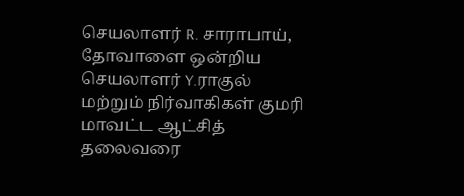செயலாளர் R. சாராபாய், தோவாளை ஒன்றிய செயலாளர் Y.ராகுல் மற்றும் நிர்வாகிகள் குமரி மாவட்ட ஆட்சித் தலைவரை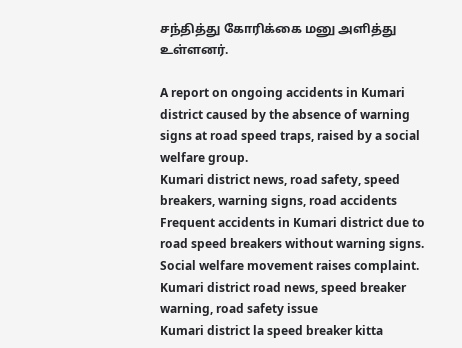சந்தித்து கோரிக்கை மனு அளித்து உள்ளனர்.

A report on ongoing accidents in Kumari district caused by the absence of warning signs at road speed traps, raised by a social welfare group.
Kumari district news, road safety, speed breakers, warning signs, road accidents
Frequent accidents in Kumari district due to road speed breakers without warning signs. Social welfare movement raises complaint.
Kumari district road news, speed breaker warning, road safety issue
Kumari district la speed breaker kitta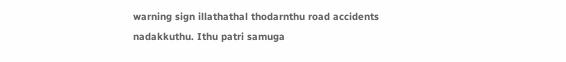warning sign illathathal thodarnthu road accidents nadakkuthu. Ithu patri samuga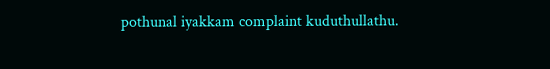pothunal iyakkam complaint kuduthullathu.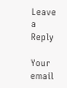Leave a Reply

Your email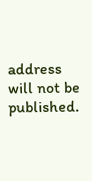address will not be published.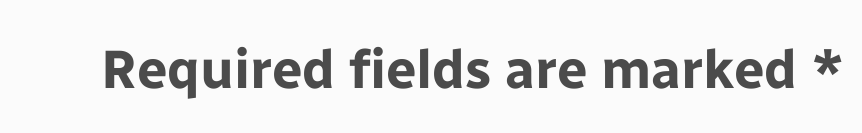Required fields are marked *